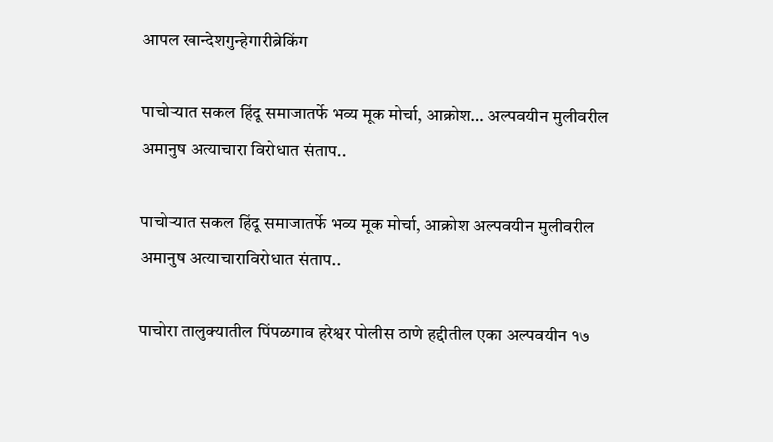आपल खान्देशगुन्हेगारीब्रेकिंग

पाचोऱ्यात सकल हिंदू समाजातर्फे भव्य मूक मोर्चा, आक्रोश… अल्पवयीन मुलीवरील अमानुष अत्याचारा विरोधात संताप..

पाचोऱ्यात सकल हिंदू समाजातर्फे भव्य मूक मोर्चा, आक्रोश अल्पवयीन मुलीवरील अमानुष अत्याचाराविरोधात संताप..

पाचोरा तालुक्यातील पिंपळगाव हरेश्वर पोलीस ठाणे हद्दीतील एका अल्पवयीन १७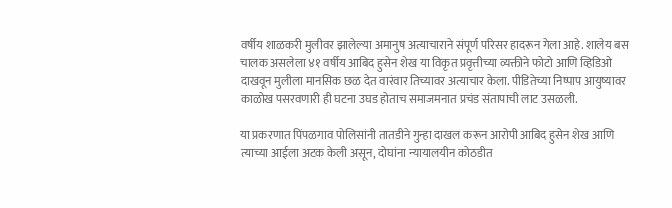वर्षीय शाळकरी मुलीवर झालेल्या अमानुष अत्याचाराने संपूर्ण परिसर हादरून गेला आहे. शालेय बस चालक असलेला ४१ वर्षीय आबिद हुसेन शेख या विकृत प्रवृत्तीच्या व्यक्तीने फोटो आणि व्हिडिओ दाखवून मुलीला मानसिक छळ देत वारंवार तिच्यावर अत्याचार केला. पीडितेच्या निष्पाप आयुष्यावर काळोख पसरवणारी ही घटना उघड होताच समाजमनात प्रचंड संतापाची लाट उसळली.

या प्रकरणात पिंपळगाव पोलिसांनी तातडीने गुन्हा दाखल करून आरोपी आबिद हुसेन शेख आणि त्याच्या आईला अटक केली असून, दोघांना न्यायालयीन कोठडीत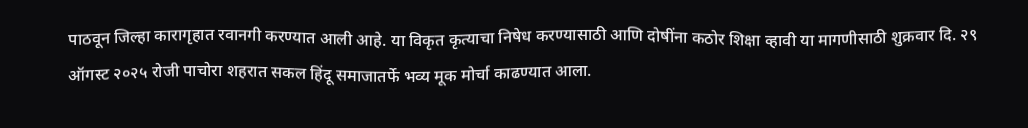पाठवून जिल्हा कारागृहात रवानगी करण्यात आली आहे. या विकृत कृत्याचा निषेध करण्यासाठी आणि दोषींना कठोर शिक्षा व्हावी या मागणीसाठी शुक्रवार दि. २९ ऑगस्ट २०२५ रोजी पाचोरा शहरात सकल हिंदू समाजातर्फे भव्य मूक मोर्चा काढण्यात आला.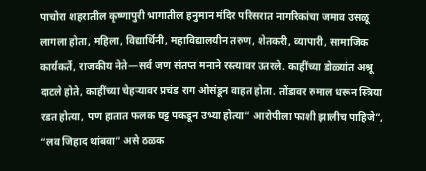पाचोरा शहरातील कृष्णापुरी भागातील हनुमान मंदिर परिसरात नागरिकांचा जमाव उसळू लागला होता, महिला, विद्यार्थिनी, महाविद्यालयीन तरुण, शेतकरी, व्यापारी, सामाजिक कार्यकर्ते, राजकीय नेते—सर्व जण संतप्त मनाने रस्त्यावर उतरले. काहींच्या डोळ्यांत अश्रू दाटले होते, काहींच्या चेहऱ्यावर प्रचंड राग ओसंडून वाहत होता. तोंडावर रुमाल धरून स्त्रिया रडत होत्या, पण हातात फलक घट्ट पकडून उभ्या होत्या“ आरोपीला फाशी झालीच पाहिजे”, “लव जिहाद थांबवा” असे ठळक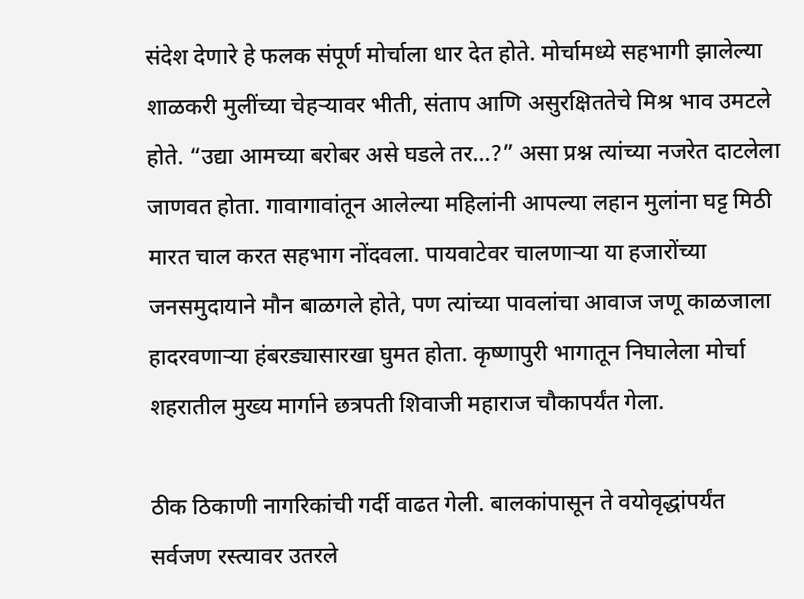संदेश देणारे हे फलक संपूर्ण मोर्चाला धार देत होते. मोर्चामध्ये सहभागी झालेल्या शाळकरी मुलींच्या चेहऱ्यावर भीती, संताप आणि असुरक्षिततेचे मिश्र भाव उमटले होते. “उद्या आमच्या बरोबर असे घडले तर…?” असा प्रश्न त्यांच्या नजरेत दाटलेला जाणवत होता. गावागावांतून आलेल्या महिलांनी आपल्या लहान मुलांना घट्ट मिठी मारत चाल करत सहभाग नोंदवला. पायवाटेवर चालणाऱ्या या हजारोंच्या जनसमुदायाने मौन बाळगले होते, पण त्यांच्या पावलांचा आवाज जणू काळजाला हादरवणाऱ्या हंबरड्यासारखा घुमत होता. कृष्णापुरी भागातून निघालेला मोर्चा शहरातील मुख्य मार्गाने छत्रपती शिवाजी महाराज चौकापर्यंत गेला.

ठीक ठिकाणी नागरिकांची गर्दी वाढत गेली. बालकांपासून ते वयोवृद्धांपर्यंत सर्वजण रस्त्यावर उतरले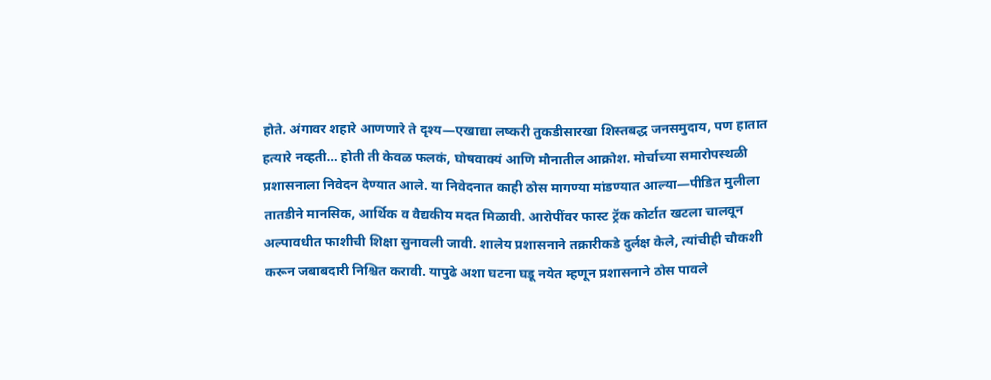होते. अंगावर शहारे आणणारे ते दृश्य—एखाद्या लष्करी तुकडीसारखा शिस्तबद्ध जनसमुदाय, पण हातात हत्यारे नव्हती… होती ती केवळ फलकं, घोषवाक्यं आणि मौनातील आक्रोश. मोर्चाच्या समारोपस्थळी प्रशासनाला निवेदन देण्यात आले. या निवेदनात काही ठोस मागण्या मांडण्यात आल्या—पीडित मुलीला तातडीने मानसिक, आर्थिक व वैद्यकीय मदत मिळावी. आरोपींवर फास्ट ट्रॅक कोर्टात खटला चालवून अल्पावधीत फाशीची शिक्षा सुनावली जावी. शालेय प्रशासनाने तक्रारीकडे दुर्लक्ष केले, त्यांचीही चौकशी करून जबाबदारी निश्चित करावी. यापुढे अशा घटना घडू नयेत म्हणून प्रशासनाने ठोस पावले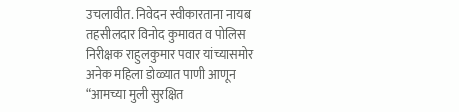उचलावीत. निवेदन स्वीकारताना नायब तहसीलदार विनोद कुमावत व पोलिस निरीक्षक राहुलकुमार पवार यांच्यासमोर अनेक महिला डोळ्यात पाणी आणून “आमच्या मुली सुरक्षित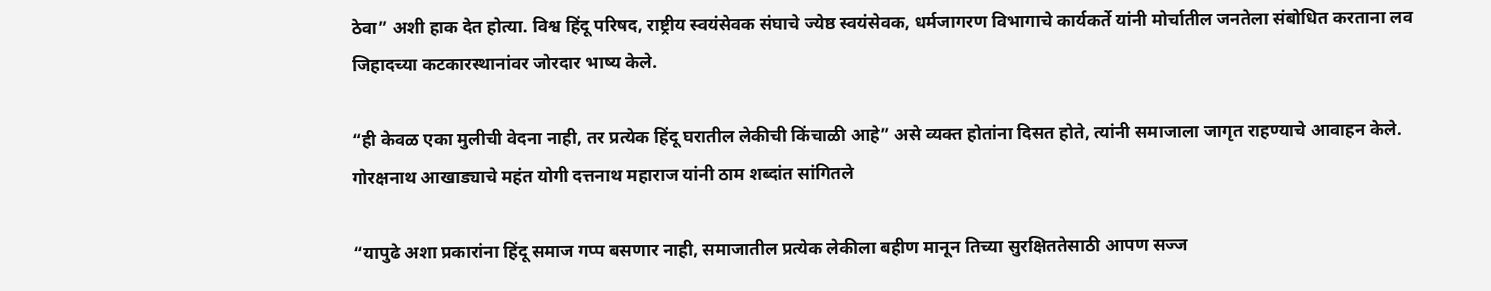ठेवा” अशी हाक देत होत्या. विश्व हिंदू परिषद, राष्ट्रीय स्वयंसेवक संघाचे ज्येष्ठ स्वयंसेवक, धर्मजागरण विभागाचे कार्यकर्ते यांनी मोर्चातील जनतेला संबोधित करताना लव जिहादच्या कटकारस्थानांवर जोरदार भाष्य केले.

“ही केवळ एका मुलीची वेदना नाही, तर प्रत्येक हिंदू घरातील लेकीची किंचाळी आहे” असे व्यक्त होतांना दिसत होते, त्यांनी समाजाला जागृत राहण्याचे आवाहन केले. गोरक्षनाथ आखाड्याचे महंत योगी दत्तनाथ महाराज यांनी ठाम शब्दांत सांगितले

“यापुढे अशा प्रकारांना हिंदू समाज गप्प बसणार नाही, समाजातील प्रत्येक लेकीला बहीण मानून तिच्या सुरक्षिततेसाठी आपण सज्ज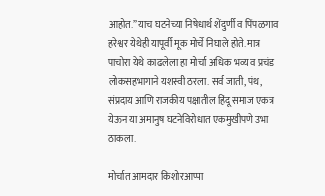आहोत.” याच घटनेच्या निषेधार्थ शेंदुर्णी व पिंपळगाव हरेश्वर येथेही यापूर्वी मूक मोर्चे निघाले होते. मात्र पाचोरा येथे काढलेला हा मोर्चा अधिक भव्य व प्रचंड लोकसहभागाने यशस्वी ठरला. सर्व जाती, पंथ, संप्रदाय आणि राजकीय पक्षातील हिंदू समाज एकत्र येऊन या अमानुष घटनेविरोधात एकमुखीपणे उभा ठाकला.

मोर्चात आमदार किशोरआप्पा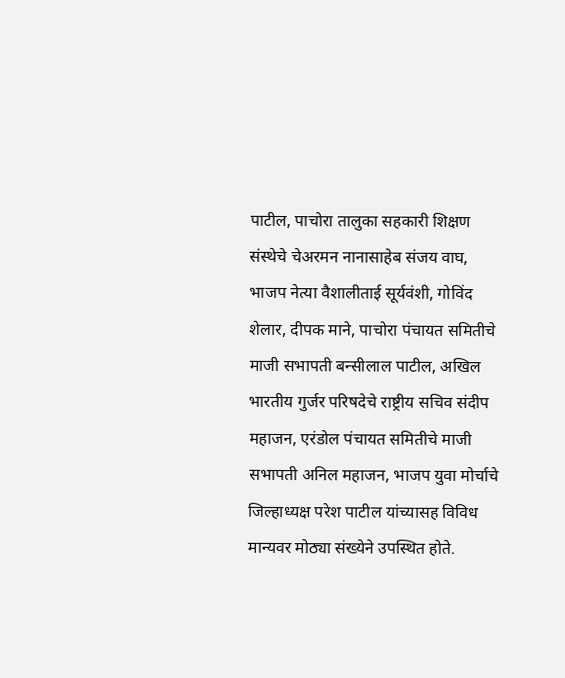पाटील, पाचोरा तालुका सहकारी शिक्षण संस्थेचे चेअरमन नानासाहेब संजय वाघ, भाजप नेत्या वैशालीताई सूर्यवंशी, गोविंद शेलार, दीपक माने, पाचोरा पंचायत समितीचे माजी सभापती बन्सीलाल पाटील, अखिल भारतीय गुर्जर परिषदेचे राष्ट्रीय सचिव संदीप महाजन, एरंडोल पंचायत समितीचे माजी सभापती अनिल महाजन, भाजप युवा मोर्चाचे जिल्हाध्यक्ष परेश पाटील यांच्यासह विविध मान्यवर मोठ्या संख्येने उपस्थित होते.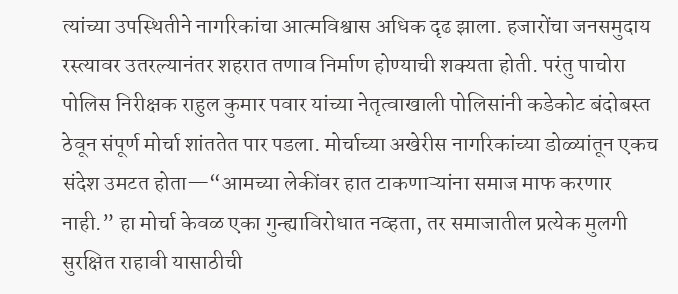त्यांच्या उपस्थितीने नागरिकांचा आत्मविश्वास अधिक दृढ झाला. हजारोंचा जनसमुदाय रस्त्यावर उतरल्यानंतर शहरात तणाव निर्माण होण्याची शक्यता होती. परंतु पाचोरा पोलिस निरीक्षक राहुल कुमार पवार यांच्या नेतृत्वाखाली पोलिसांनी कडेकोट बंदोबस्त ठेवून संपूर्ण मोर्चा शांततेत पार पडला. मोर्चाच्या अखेरीस नागरिकांच्या डोळ्यांतून एकच संदेश उमटत होता—“आमच्या लेकींवर हात टाकणाऱ्यांना समाज माफ करणार नाही.” हा मोर्चा केवळ एका गुन्ह्याविरोधात नव्हता, तर समाजातील प्रत्येक मुलगी सुरक्षित राहावी यासाठीची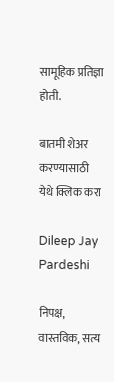सामूहिक प्रतिज्ञा होती.

बातमी शेअर करण्यासाठी येथे क्लिक करा

Dileep Jay Pardeshi

निपक्ष, वास्तविक, सत्य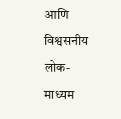आणि विश्वसनीय लोक-माध्यम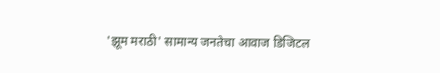'झूम मराठी' सामान्य जनतेचा आवाज डिजिटल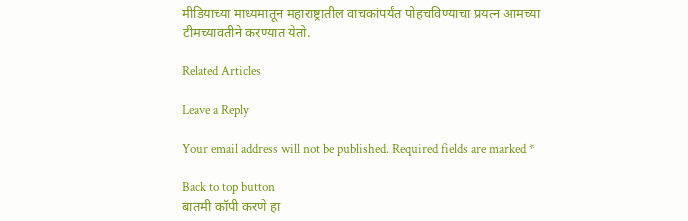मीडियाच्या माध्यमातून महाराष्ट्रातील वाचकांपर्यंत पोहचविण्याचा प्रयत्न आमच्या टीमच्यावतीने करण्यात येतो.

Related Articles

Leave a Reply

Your email address will not be published. Required fields are marked *

Back to top button
बातमी कॉपी करणे हा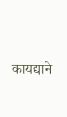कायद्याने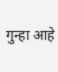गुन्हा आहे